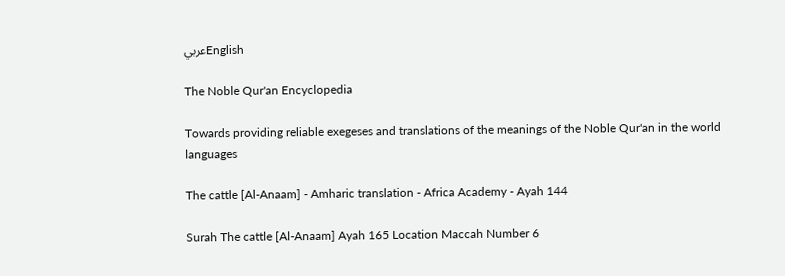عربيEnglish

The Noble Qur'an Encyclopedia

Towards providing reliable exegeses and translations of the meanings of the Noble Qur'an in the world languages

The cattle [Al-Anaam] - Amharic translation - Africa Academy - Ayah 144

Surah The cattle [Al-Anaam] Ayah 165 Location Maccah Number 6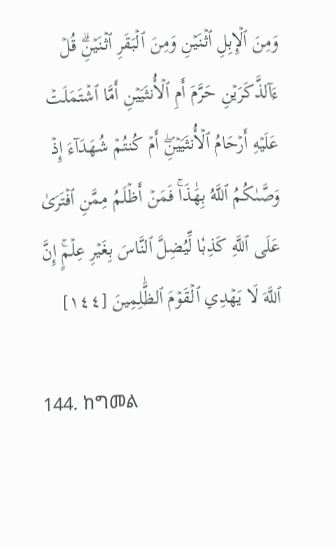وَمِنَ ٱلۡإِبِلِ ٱثۡنَيۡنِ وَمِنَ ٱلۡبَقَرِ ٱثۡنَيۡنِۗ قُلۡ ءَآلذَّكَرَيۡنِ حَرَّمَ أَمِ ٱلۡأُنثَيَيۡنِ أَمَّا ٱشۡتَمَلَتۡ عَلَيۡهِ أَرۡحَامُ ٱلۡأُنثَيَيۡنِۖ أَمۡ كُنتُمۡ شُهَدَآءَ إِذۡ وَصَّىٰكُمُ ٱللَّهُ بِهَٰذَاۚ فَمَنۡ أَظۡلَمُ مِمَّنِ ٱفۡتَرَىٰ عَلَى ٱللَّهِ كَذِبٗا لِّيُضِلَّ ٱلنَّاسَ بِغَيۡرِ عِلۡمٍۚ إِنَّ ٱللَّهَ لَا يَهۡدِي ٱلۡقَوۡمَ ٱلظَّٰلِمِينَ [١٤٤]

144. ከግመል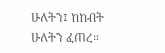ሁለትን፤ ከከብት ሁለትን ፈጠረ።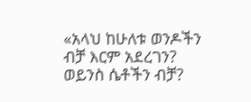«አላህ ከሁለቱ ወንዶችን ብቻ እርም አደረገን? ወይንስ ሴቶችን ብቻ?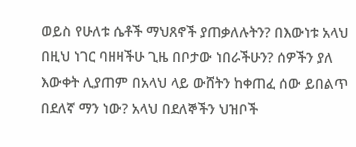ወይስ የሁለቱ ሴቶች ማህጸኖች ያጠቃለሉትን? በእውነቱ አላህ በዚህ ነገር ባዘዛችሁ ጊዜ በቦታው ነበራችሁን? ሰዎችን ያለ እውቀት ሊያጠም በአላህ ላይ ውሸትን ከቀጠፈ ሰው ይበልጥ በደለኛ ማን ነው? አላህ በደለኞችን ህዝቦች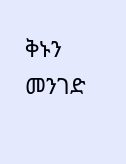ቅኑን መንገድ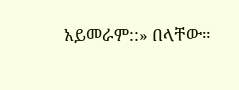አይመራም::» በላቸው።